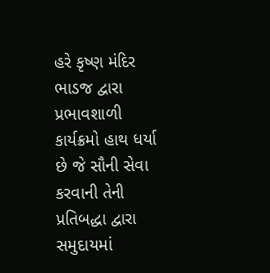હરે કૃષ્ણ મંદિર ભાડજ દ્વારા પ્રભાવશાળી કાર્યક્રમો હાથ ધર્યા છે જે સૌની સેવા કરવાની તેની પ્રતિબદ્ધા દ્વારા સમુદાયમાં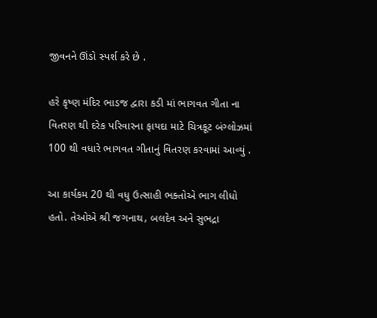જીવનને ઊંડો સ્પર્શ કરે છે .

હરે કૃષ્ણ મંદિર ભાડજ દ્વારા કડી માં ભાગવત ગીતા ના વિતરણ થી દરેક પરિવારના ફાયદા માટે ચિત્રકૂટ બંગ્લોઝમાં 100 થી વધારે ભાગવત ગીતાનું વિતરણ કરવામાં આવ્યું .

આ કાર્યકમ 20 થી વધુ ઉત્સાહી ભક્તોએ ભાગ લીધો હતો. તેઓએ શ્રી જગનાથ, બલદેવ અને સુભદ્રા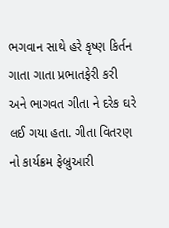ભગવાન સાથે હરે કૃષ્ણ કિર્તન ગાતા ગાતા પ્રભાતફેરી કરી અને ભાગવત ગીતા ને દરેક ઘરે લઈ ગયા હતા. ગીતા વિતરણ નો કાર્યક્રમ ફેબ્રુઆરી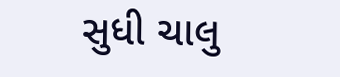સુધી ચાલુ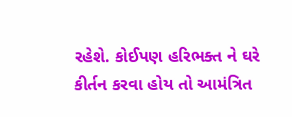રહેશે. કોઈપણ હરિભક્ત ને ઘરે કીર્તન કરવા હોય તો આમંત્રિત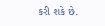કરી શકે છે.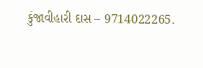કુંજાવીહારી દાસ – 9714022265.